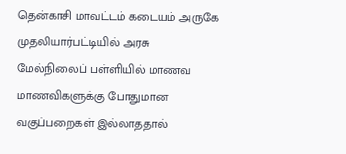தென்காசி மாவட்டம் கடையம் அருகே முதலியார்பட்டியில் அரசு மேல்நிலைப் பள்ளியில் மாணவ மாணவிகளுக்கு போதுமான வகுப்பறைகள் இல்லாததால்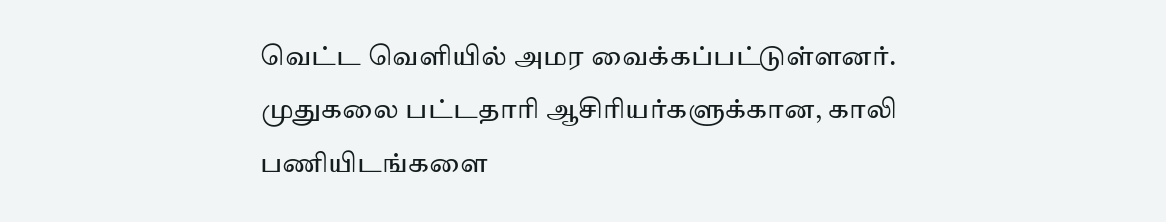வெட்ட வெளியில் அமர வைக்கப்பட்டுள்ளனர்.
முதுகலை பட்டதாரி ஆசிரியர்களுக்கான, காலி பணியிடங்களை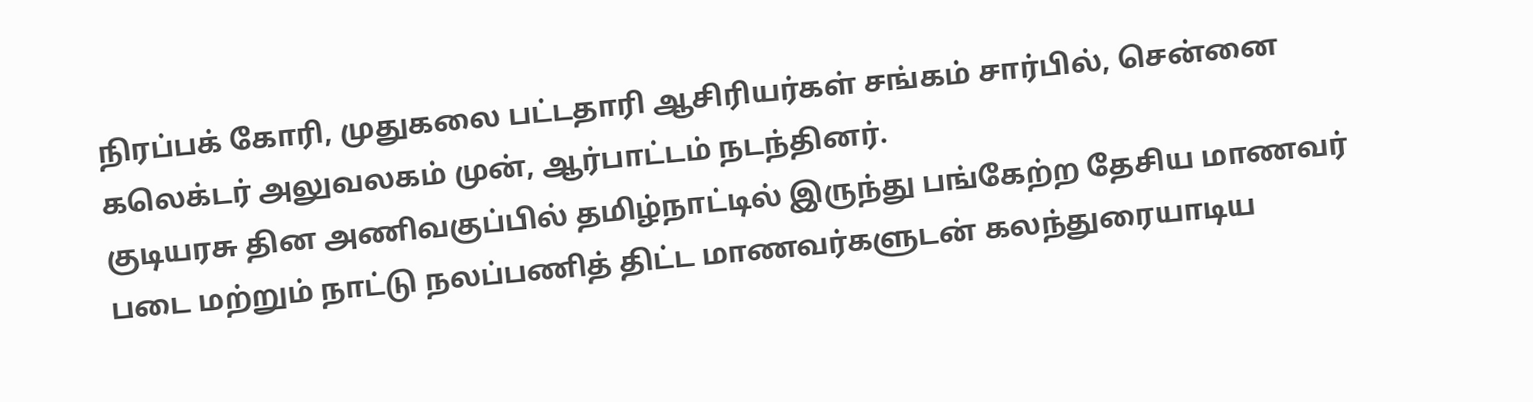நிரப்பக் கோரி, முதுகலை பட்டதாரி ஆசிரியர்கள் சங்கம் சார்பில், சென்னை கலெக்டர் அலுவலகம் முன், ஆர்பாட்டம் நடந்தினர்.
குடியரசு தின அணிவகுப்பில் தமிழ்நாட்டில் இருந்து பங்கேற்ற தேசிய மாணவர் படை மற்றும் நாட்டு நலப்பணித் திட்ட மாணவர்களுடன் கலந்துரையாடிய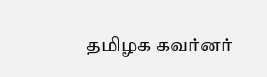தமிழக கவர்னர்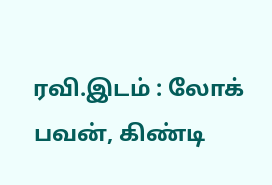ரவி.இடம் : லோக் பவன், கிண்டி